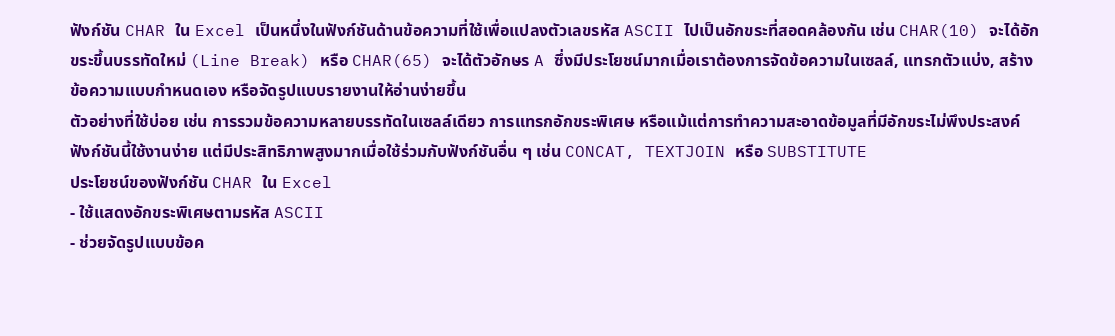ฟังก์ชัน CHAR ใน Excel เป็นหนึ่งในฟังก์ชันด้านข้อความที่ใช้เพื่อแปลงตัวเลขรหัส ASCII ไปเป็นอักขระที่สอดคล้องกัน เช่น CHAR(10) จะได้อักขระขึ้นบรรทัดใหม่ (Line Break) หรือ CHAR(65) จะได้ตัวอักษร A ซึ่งมีประโยชน์มากเมื่อเราต้องการจัดข้อความในเซลล์, แทรกตัวแบ่ง, สร้างข้อความแบบกำหนดเอง หรือจัดรูปแบบรายงานให้อ่านง่ายขึ้น
ตัวอย่างที่ใช้บ่อย เช่น การรวมข้อความหลายบรรทัดในเซลล์เดียว การแทรกอักขระพิเศษ หรือแม้แต่การทำความสะอาดข้อมูลที่มีอักขระไม่พึงประสงค์ ฟังก์ชันนี้ใช้งานง่าย แต่มีประสิทธิภาพสูงมากเมื่อใช้ร่วมกับฟังก์ชันอื่น ๆ เช่น CONCAT, TEXTJOIN หรือ SUBSTITUTE
ประโยชน์ของฟังก์ชัน CHAR ใน Excel
- ใช้แสดงอักขระพิเศษตามรหัส ASCII
- ช่วยจัดรูปแบบข้อค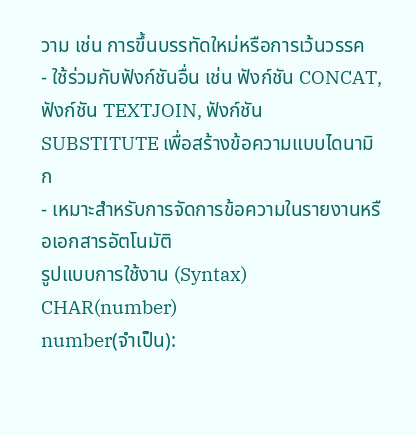วาม เช่น การขึ้นบรรทัดใหม่หรือการเว้นวรรค
- ใช้ร่วมกับฟังก์ชันอื่น เช่น ฟังก์ชัน CONCAT, ฟังก์ชัน TEXTJOIN, ฟังก์ชัน SUBSTITUTE เพื่อสร้างข้อความแบบไดนามิก
- เหมาะสำหรับการจัดการข้อความในรายงานหรือเอกสารอัตโนมัติ
รูปแบบการใช้งาน (Syntax)
CHAR(number)
number(จำเป็น):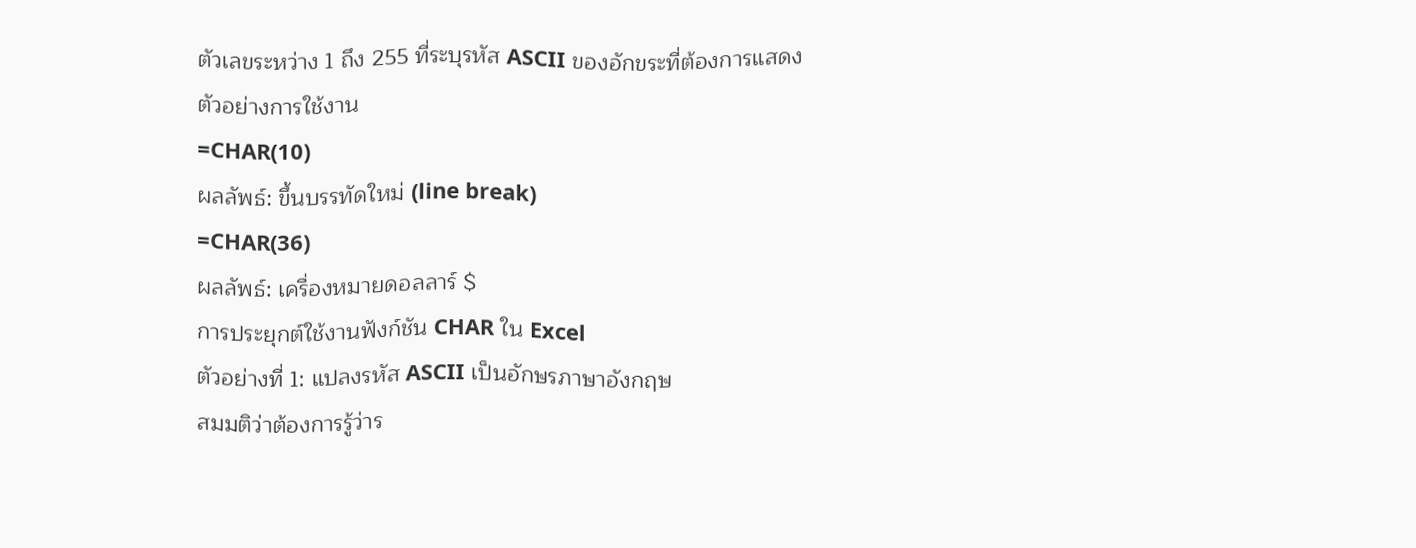ตัวเลขระหว่าง 1 ถึง 255 ที่ระบุรหัส ASCII ของอักขระที่ต้องการแสดง
ตัวอย่างการใช้งาน
=CHAR(10)
ผลลัพธ์: ขึ้นบรรทัดใหม่ (line break)
=CHAR(36)
ผลลัพธ์: เครื่องหมายดอลลาร์ $
การประยุกต์ใช้งานฟังก์ชัน CHAR ใน Excel
ตัวอย่างที่ 1: แปลงรหัส ASCII เป็นอักษรภาษาอังกฤษ
สมมติว่าต้องการรู้ว่าร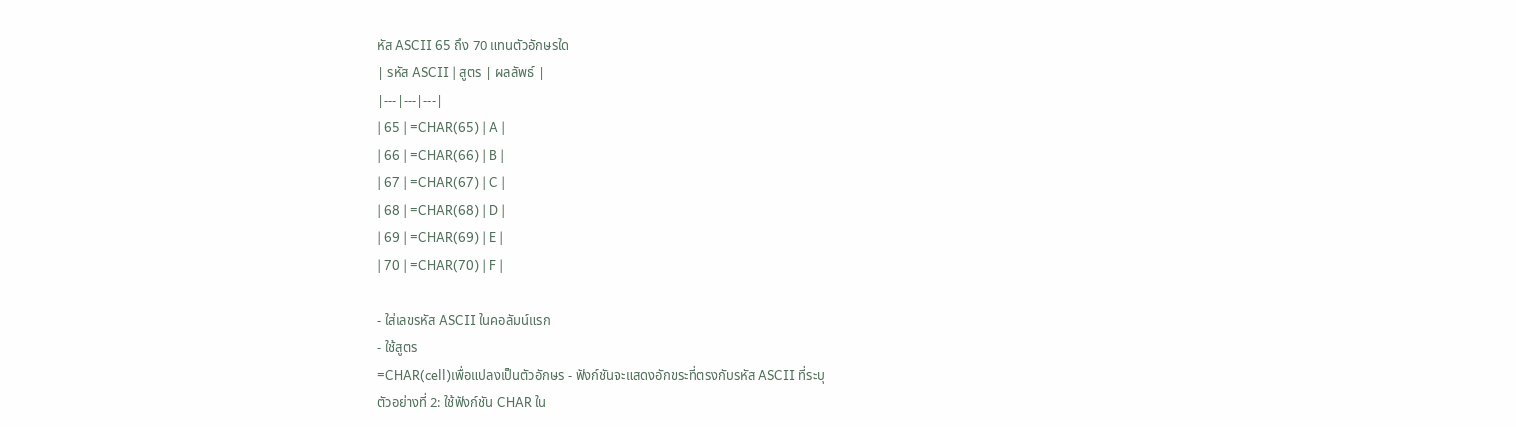หัส ASCII 65 ถึง 70 แทนตัวอักษรใด
| รหัส ASCII | สูตร | ผลลัพธ์ |
|---|---|---|
| 65 | =CHAR(65) | A |
| 66 | =CHAR(66) | B |
| 67 | =CHAR(67) | C |
| 68 | =CHAR(68) | D |
| 69 | =CHAR(69) | E |
| 70 | =CHAR(70) | F |

- ใส่เลขรหัส ASCII ในคอลัมน์แรก
- ใช้สูตร
=CHAR(cell)เพื่อแปลงเป็นตัวอักษร - ฟังก์ชันจะแสดงอักขระที่ตรงกับรหัส ASCII ที่ระบุ
ตัวอย่างที่ 2: ใช้ฟังก์ชัน CHAR ใน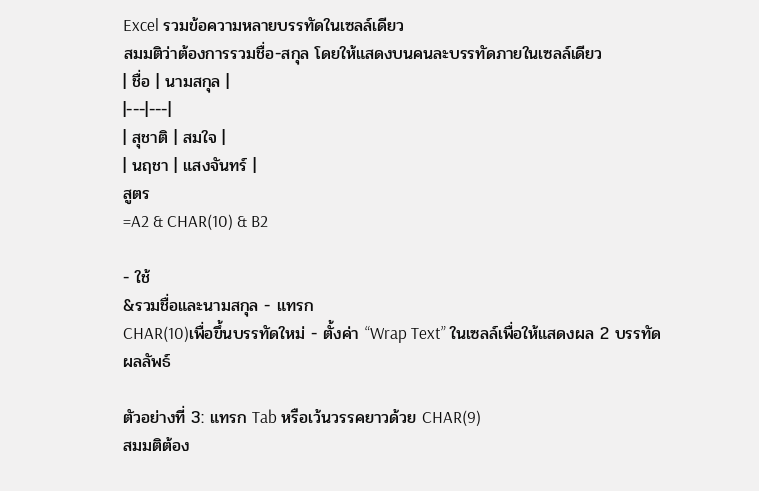Excel รวมข้อความหลายบรรทัดในเซลล์เดียว
สมมติว่าต้องการรวมชื่อ-สกุล โดยให้แสดงบนคนละบรรทัดภายในเซลล์เดียว
| ชื่อ | นามสกุล |
|---|---|
| สุชาติ | สมใจ |
| นฤชา | แสงจันทร์ |
สูตร
=A2 & CHAR(10) & B2

- ใช้
&รวมชื่อและนามสกุล - แทรก
CHAR(10)เพื่อขึ้นบรรทัดใหม่ - ตั้งค่า “Wrap Text” ในเซลล์เพื่อให้แสดงผล 2 บรรทัด
ผลลัพธ์

ตัวอย่างที่ 3: แทรก Tab หรือเว้นวรรคยาวด้วย CHAR(9)
สมมติต้อง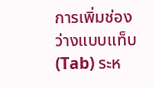การเพิ่มช่องว่างแบบแท็บ (Tab) ระห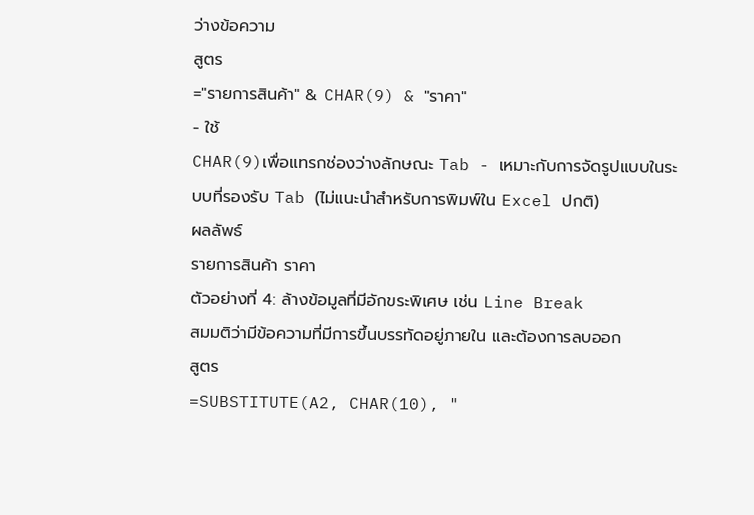ว่างข้อความ
สูตร
="รายการสินค้า" & CHAR(9) & "ราคา"
- ใช้
CHAR(9)เพื่อแทรกช่องว่างลักษณะ Tab - เหมาะกับการจัดรูปแบบในระบบที่รองรับ Tab (ไม่แนะนำสำหรับการพิมพ์ใน Excel ปกติ)
ผลลัพธ์
รายการสินค้า ราคา
ตัวอย่างที่ 4: ล้างข้อมูลที่มีอักขระพิเศษ เช่น Line Break
สมมติว่ามีข้อความที่มีการขึ้นบรรทัดอยู่ภายใน และต้องการลบออก
สูตร
=SUBSTITUTE(A2, CHAR(10), "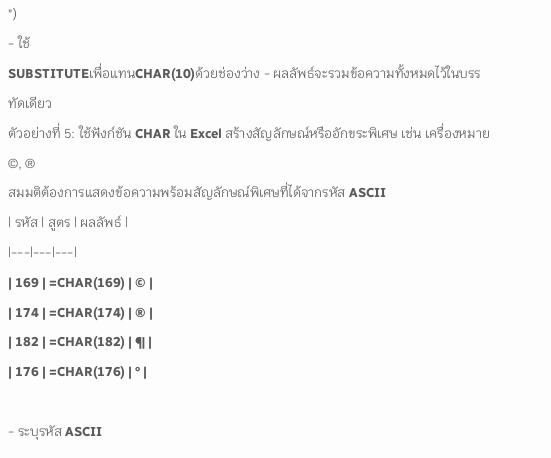")
- ใช้
SUBSTITUTEเพื่อแทนCHAR(10)ด้วยช่องว่าง - ผลลัพธ์จะรวมข้อความทั้งหมดไว้ในบรรทัดเดียว
ตัวอย่างที่ 5: ใช้ฟังก์ชัน CHAR ใน Excel สร้างสัญลักษณ์หรืออักขระพิเศษ เช่น เครื่องหมาย ©, ®
สมมติต้องการแสดงข้อความพร้อมสัญลักษณ์พิเศษที่ได้จากรหัส ASCII
| รหัส | สูตร | ผลลัพธ์ |
|---|---|---|
| 169 | =CHAR(169) | © |
| 174 | =CHAR(174) | ® |
| 182 | =CHAR(182) | ¶ |
| 176 | =CHAR(176) | ° |

- ระบุรหัส ASCII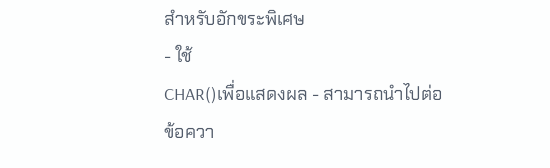สำหรับอักขระพิเศษ
- ใช้
CHAR()เพื่อแสดงผล - สามารถนำไปต่อข้อควา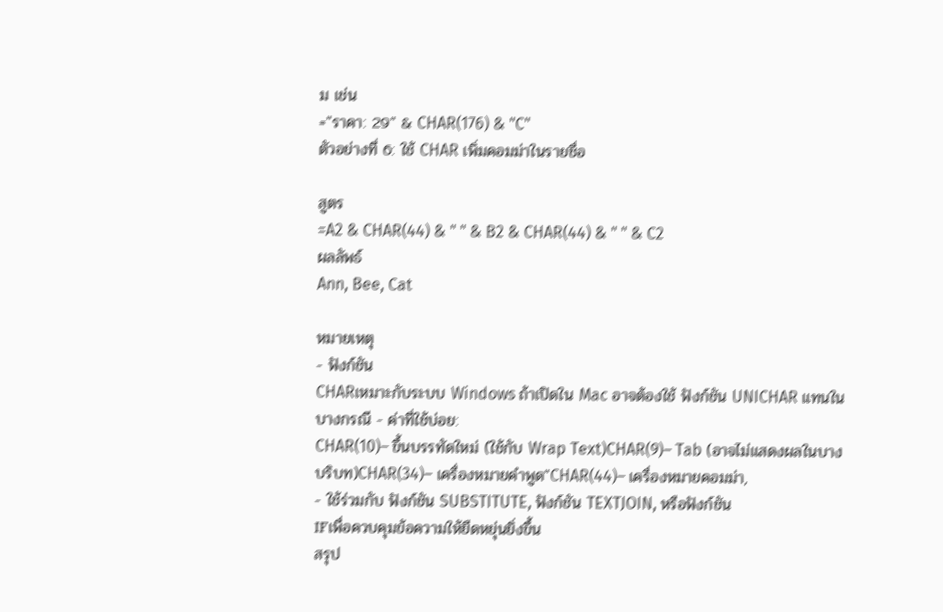ม เช่น
="ราคา: 29" & CHAR(176) & "C"
ตัวอย่างที่ 6: ใช้ CHAR เพิ่มคอมม่าในรายชื่อ

สูตร
=A2 & CHAR(44) & " " & B2 & CHAR(44) & " " & C2
ผลลัพธ์
Ann, Bee, Cat

หมายเหตุ
- ฟังก์ชัน
CHARเหมาะกับระบบ Windows ถ้าเปิดใน Mac อาจต้องใช้ ฟังก์ชัน UNICHAR แทนในบางกรณี - ค่าที่ใช้บ่อย:
CHAR(10)– ขึ้นบรรทัดใหม่ (ใช้กับ Wrap Text)CHAR(9)– Tab (อาจไม่แสดงผลในบางบริบท)CHAR(34)– เครื่องหมายคำพูด"CHAR(44)– เครื่องหมายคอมม่า,
- ใช้ร่วมกับ ฟังก์ชัน SUBSTITUTE, ฟังก์ชัน TEXTJOIN, หรือฟังก์ชัน
IFเพื่อควบคุมข้อความให้ยืดหยุ่นยิ่งขึ้น
สรุป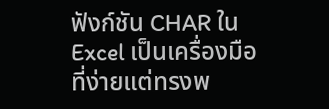ฟังก์ชัน CHAR ใน Excel เป็นเครื่องมือที่ง่ายแต่ทรงพ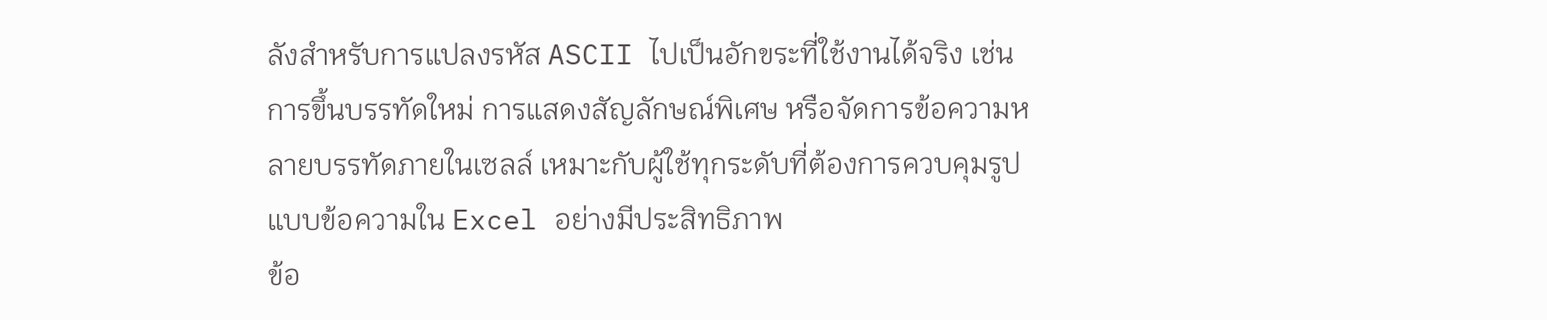ลังสำหรับการแปลงรหัส ASCII ไปเป็นอักขระที่ใช้งานได้จริง เช่น การขึ้นบรรทัดใหม่ การแสดงสัญลักษณ์พิเศษ หรือจัดการข้อความหลายบรรทัดภายในเซลล์ เหมาะกับผู้ใช้ทุกระดับที่ต้องการควบคุมรูปแบบข้อความใน Excel อย่างมีประสิทธิภาพ
ข้อ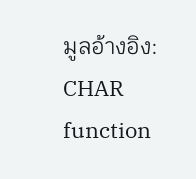มูลอ้างอิง: CHAR function